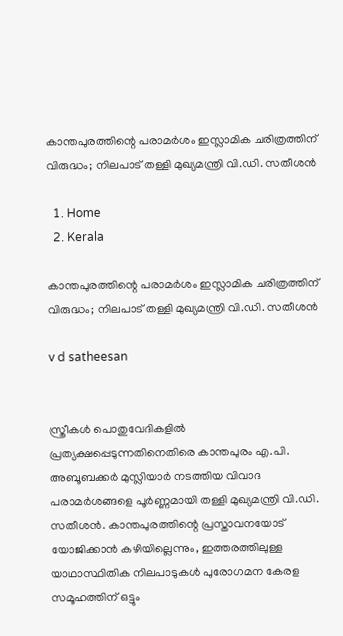കാന്തപുരത്തിന്റെ പരാമർശം ഇസ്ലാമിക ചരിത്രത്തിന് വിരുദ്ധം; നിലപാട് തള്ളി മുഖ്യമന്ത്രി വി.ഡി. സതീശൻ

  1. Home
  2. Kerala

കാന്തപുരത്തിന്റെ പരാമർശം ഇസ്ലാമിക ചരിത്രത്തിന് വിരുദ്ധം; നിലപാട് തള്ളി മുഖ്യമന്ത്രി വി.ഡി. സതീശൻ

v d satheesan


സ്ത്രീകൾ പൊതുവേദികളിൽ പ്രത്യക്ഷപ്പെടുന്നതിനെതിരെ കാന്തപുരം എ.പി. അബൂബക്കർ മുസ്ലിയാർ നടത്തിയ വിവാദ പരാമർശങ്ങളെ പൂർണ്ണമായി തള്ളി മുഖ്യമന്ത്രി വി.ഡി. സതീശൻ. കാന്തപുരത്തിന്റെ പ്രസ്താവനയോട് യോജിക്കാൻ കഴിയില്ലെന്നും, ഇത്തരത്തിലുള്ള യാഥാസ്ഥിതിക നിലപാടുകൾ പുരോഗമന കേരള സമൂഹത്തിന് ഒട്ടും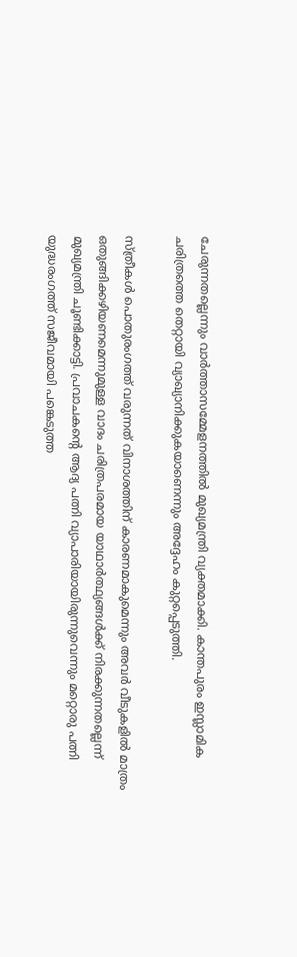ചേരുന്നതല്ലെന്നും വാർത്താസമ്മേളനത്തിൽ മുഖ്യമന്ത്രി വ്യക്തമാക്കി. കാന്തപുരം ഇസ്ലാമിക ചരിത്രത്തെ തെറ്റായി വ്യാഖ്യാനിക്കുകയാണെന്നും അദ്ദേഹം കുറ്റപ്പെടുത്തി.

സ്ത്രീകൾ പൊതുരംഗത്ത് വരുന്നത് വിനാശത്തിന് കാരണമാകുമെന്നും അവർ വീടുകളിൽ മാത്രം ഒതുങ്ങിക്കഴിയണമെന്നുമുള്ള വാദം ചരിത്രപരമായ യാഥാർത്ഥ്യങ്ങൾക്ക് നിരക്കുന്നതല്ലെന്ന് മുഖ്യമന്ത്രി ചൂണ്ടിക്കാട്ടി. പ്രവാചകന്റെ ആദ്യ പത്നി വ്യാപാരിയായിരുന്നുവെന്നും മറ്റൊരു പത്നി യുദ്ധരംഗത്ത് സജീവമായി പങ്കെടുത്ത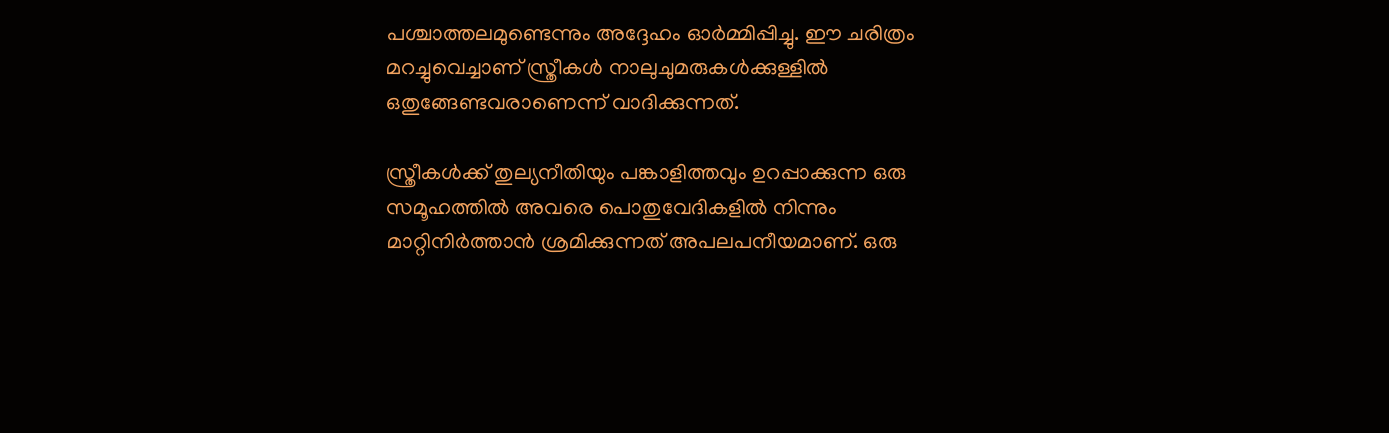പശ്ചാത്തലമുണ്ടെന്നും അദ്ദേഹം ഓർമ്മിപ്പിച്ചു. ഈ ചരിത്രം മറച്ചുവെച്ചാണ് സ്ത്രീകൾ നാലുചുമരുകൾക്കുള്ളിൽ ഒതുങ്ങേണ്ടവരാണെന്ന് വാദിക്കുന്നത്.

സ്ത്രീകൾക്ക് തുല്യനീതിയും പങ്കാളിത്തവും ഉറപ്പാക്കുന്ന ഒരു സമൂഹത്തിൽ അവരെ പൊതുവേദികളിൽ നിന്നും മാറ്റിനിർത്താൻ ശ്രമിക്കുന്നത് അപലപനീയമാണ്. ഒരു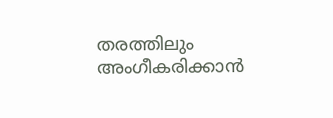തരത്തിലും അംഗീകരിക്കാൻ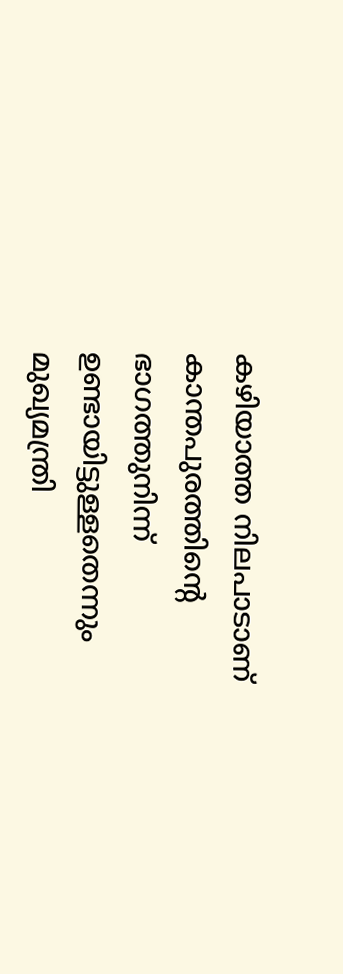കഴിയാത്ത നിലപാടാണ് കാന്തപുരത്തിന്റെ ഭാഗത്തുനിന്ന് ഉണ്ടായിട്ടുള്ളതെന്നും മുഖ്യമന്ത്രി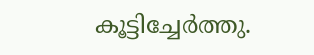കൂട്ടിച്ചേർത്തു.